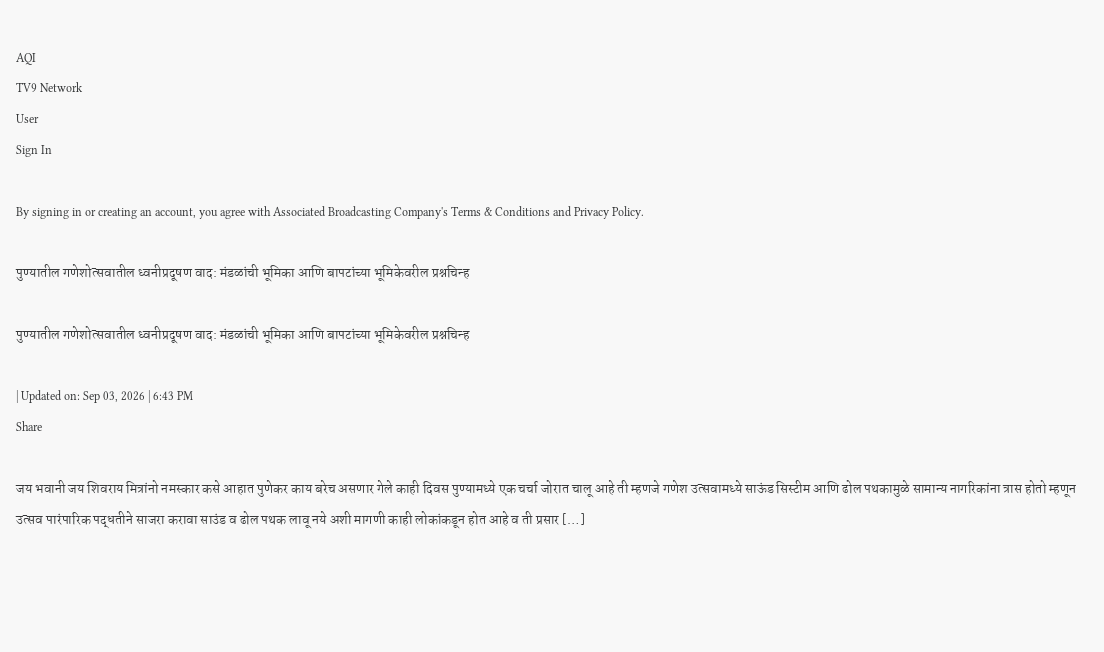AQI
TV9 Network
User
Sign In

By signing in or creating an account, you agree with Associated Broadcasting Company's Terms & Conditions and Privacy Policy.

पुण्यातील गणेशोत्सवातील ध्वनीप्रदूषण वाद: मंडळांची भूमिका आणि बापटांच्या भूमिकेवरील प्रश्नचिन्ह

पुण्यातील गणेशोत्सवातील ध्वनीप्रदूषण वाद: मंडळांची भूमिका आणि बापटांच्या भूमिकेवरील प्रश्नचिन्ह

| Updated on: Sep 03, 2026 | 6:43 PM
Share

जय भवानी जय शिवराय मित्रांनो नमस्कार कसे आहात पुणेकर काय बरेच असणार गेले काही दिवस पुण्यामध्ये एक चर्चा जोरात चालू आहे ती म्हणजे गणेश उत्सवामध्ये साऊंड सिस्टीम आणि ढोल पथकामुळे सामान्य नागरिकांना त्रास होतो म्हणून उत्सव पारंपारिक पद्धतीने साजरा करावा साउंड व ढोल पथक लावू नये अशी मागणी काही लोकांकडून होत आहे व ती प्रसार […]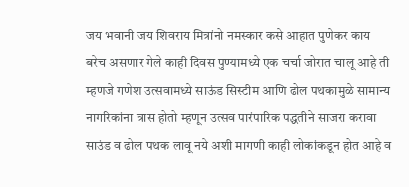जय भवानी जय शिवराय मित्रांनो नमस्कार कसे आहात पुणेकर काय बरेच असणार गेले काही दिवस पुण्यामध्ये एक चर्चा जोरात चालू आहे ती म्हणजे गणेश उत्सवामध्ये साऊंड सिस्टीम आणि ढोल पथकामुळे सामान्य नागरिकांना त्रास होतो म्हणून उत्सव पारंपारिक पद्धतीने साजरा करावा साउंड व ढोल पथक लावू नये अशी मागणी काही लोकांकडून होत आहे व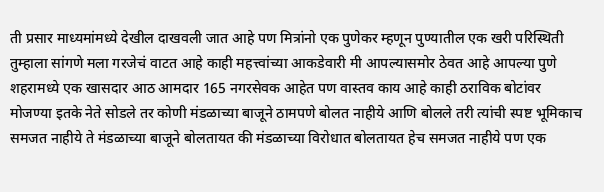ती प्रसार माध्यमांमध्ये देखील दाखवली जात आहे पण मित्रांनो एक पुणेकर म्हणून पुण्यातील एक खरी परिस्थिती तुम्हाला सांगणे मला गरजेचं वाटत आहे काही महत्त्वांच्या आकडेवारी मी आपल्यासमोर ठेवत आहे आपल्या पुणे शहरामध्ये एक खासदार आठ आमदार 165 नगरसेवक आहेत पण वास्तव काय आहे काही ठराविक बोटांवर मोजण्या इतके नेते सोडले तर कोणी मंडळाच्या बाजूने ठामपणे बोलत नाहीये आणि बोलले तरी त्यांची स्पष्ट भूमिकाच समजत नाहीये ते मंडळाच्या बाजूने बोलतायत की मंडळाच्या विरोधात बोलतायत हेच समजत नाहीये पण एक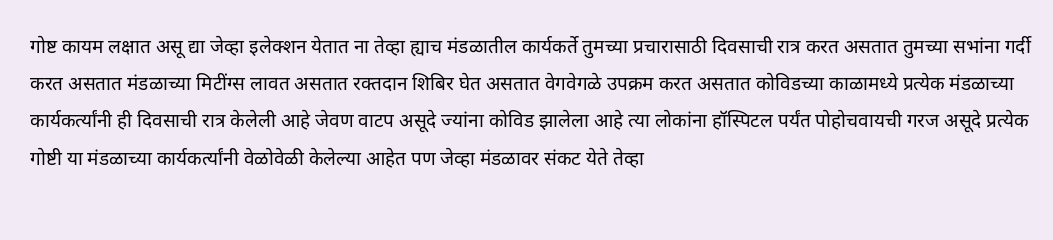गोष्ट कायम लक्षात असू द्या जेव्हा इलेक्शन येतात ना तेव्हा ह्याच मंडळातील कार्यकर्ते तुमच्या प्रचारासाठी दिवसाची रात्र करत असतात तुमच्या सभांना गर्दी करत असतात मंडळाच्या मिटींग्स लावत असतात रक्तदान शिबिर घेत असतात वेगवेगळे उपक्रम करत असतात कोविडच्या काळामध्ये प्रत्येक मंडळाच्या कार्यकर्त्यांनी ही दिवसाची रात्र केलेली आहे जेवण वाटप असूदे ज्यांना कोविड झालेला आहे त्या लोकांना हॉस्पिटल पर्यंत पोहोचवायची गरज असूदे प्रत्येक गोष्टी या मंडळाच्या कार्यकर्त्यांनी वेळोवेळी केलेल्या आहेत पण जेव्हा मंडळावर संकट येते तेव्हा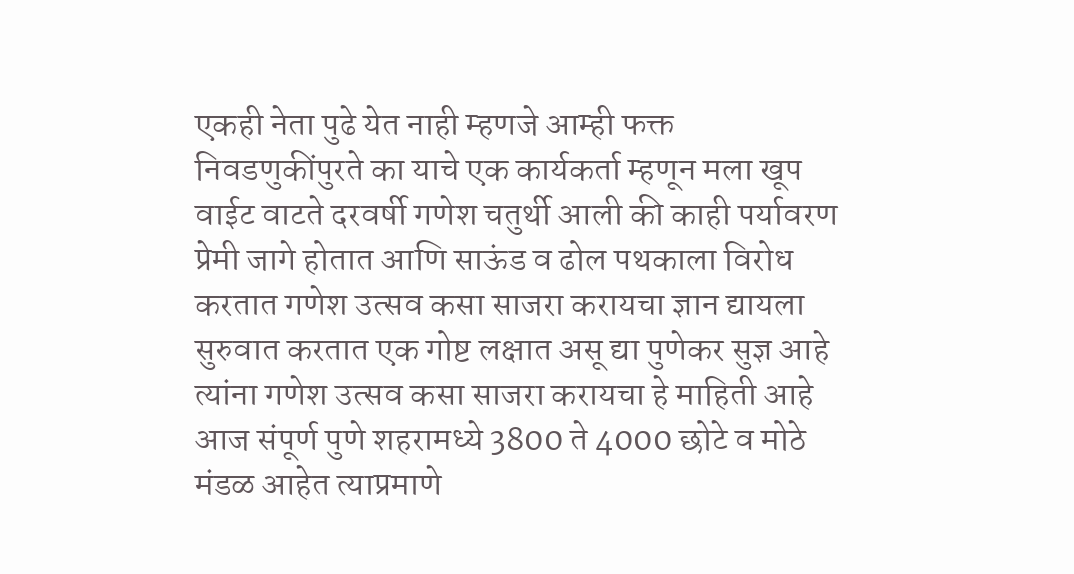एकही नेता पुढे येत नाही म्हणजे आम्ही फक्त निवडणुकींपुरते का याचे एक कार्यकर्ता म्हणून मला खूप वाईट वाटते दरवर्षी गणेश चतुर्थी आली की काही पर्यावरण प्रेमी जागे होतात आणि साऊंड व ढोल पथकाला विरोध करतात गणेश उत्सव कसा साजरा करायचा ज्ञान द्यायला सुरुवात करतात एक गोष्ट लक्षात असू द्या पुणेकर सुज्ञ आहे त्यांना गणेश उत्सव कसा साजरा करायचा हे माहिती आहे आज संपूर्ण पुणे शहरामध्ये 3800 ते 4000 छोटे व मोठे मंडळ आहेत त्याप्रमाणे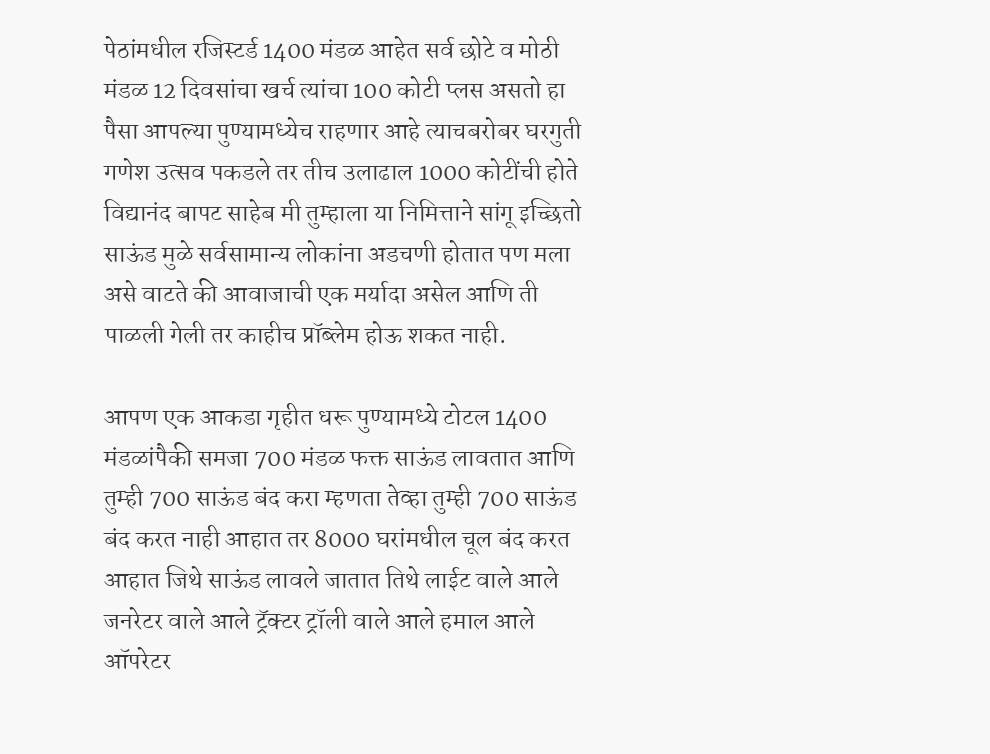पेठांमधील रजिस्टर्ड 1400 मंडळ आहेत सर्व छोटे व मोठी मंडळ 12 दिवसांचा खर्च त्यांचा 100 कोटी प्लस असतो हा पैसा आपल्या पुण्यामध्येच राहणार आहे त्याचबरोबर घरगुती गणेश उत्सव पकडले तर तीच उलाढाल 1000 कोटींची होते विद्यानंद बापट साहेब मी तुम्हाला या निमित्ताने सांगू इच्छितो साऊंड मुळे सर्वसामान्य लोकांना अडचणी होतात पण मला असे वाटते की आवाजाची एक मर्यादा असेल आणि ती पाळली गेली तर काहीच प्रॉब्लेम होऊ शकत नाही.

आपण एक आकडा गृहीत धरू पुण्यामध्ये टोटल 1400 मंडळांपैकी समजा 700 मंडळ फक्त साऊंड लावतात आणि तुम्ही 700 साऊंड बंद करा म्हणता तेव्हा तुम्ही 700 साऊंड बंद करत नाही आहात तर 8000 घरांमधील चूल बंद करत आहात जिथे साऊंड लावले जातात तिथे लाईट वाले आले जनरेटर वाले आले ट्रॅक्टर ट्रॉली वाले आले हमाल आले ऑपरेटर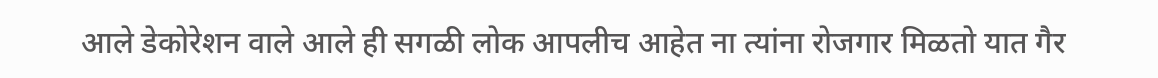आले डेकोरेशन वाले आले ही सगळी लोक आपलीच आहेत ना त्यांना रोजगार मिळतो यात गैर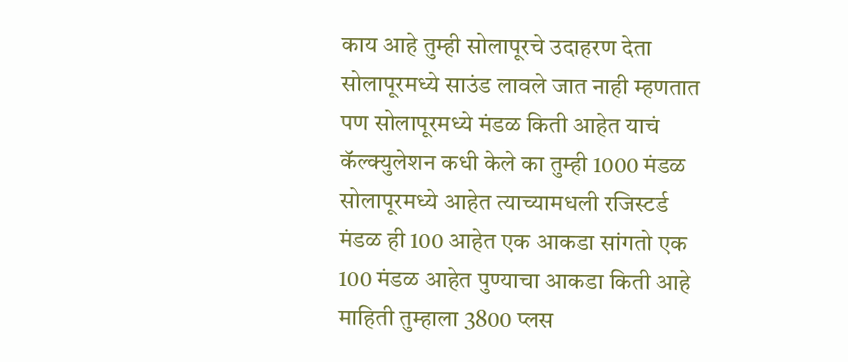काय आहे तुम्ही सोलापूरचे उदाहरण देता सोलापूरमध्ये साउंड लावले जात नाही म्हणतात पण सोलापूरमध्ये मंडळ किती आहेत याचं कॅल्क्युलेशन कधी केले का तुम्ही 1000 मंडळ सोलापूरमध्ये आहेत त्याच्यामधली रजिस्टर्ड मंडळ ही 100 आहेत एक आकडा सांगतो एक 100 मंडळ आहेत पुण्याचा आकडा किती आहे माहिती तुम्हाला 3800 प्लस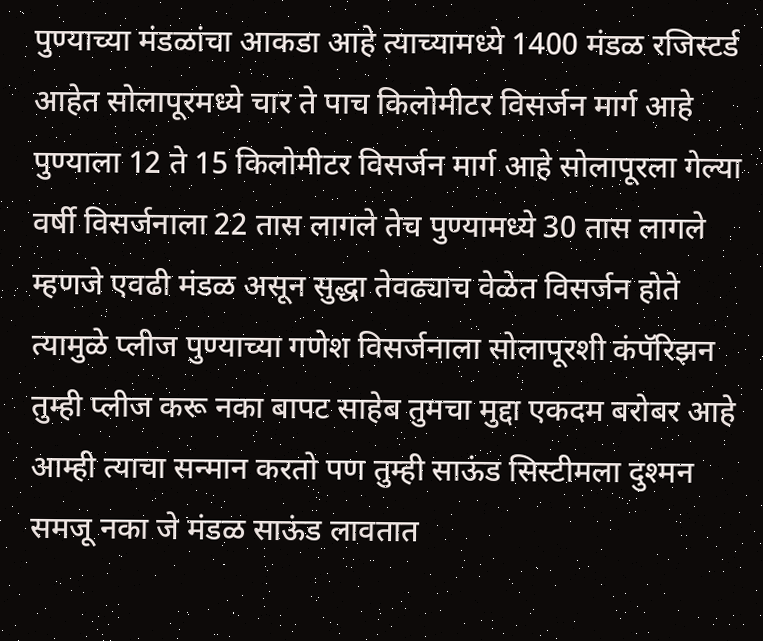पुण्याच्या मंडळांचा आकडा आहे त्याच्यामध्ये 1400 मंडळ रजिस्टर्ड आहेत सोलापूरमध्ये चार ते पाच किलोमीटर विसर्जन मार्ग आहे पुण्याला 12 ते 15 किलोमीटर विसर्जन मार्ग आहे सोलापूरला गेल्या वर्षी विसर्जनाला 22 तास लागले तेच पुण्यामध्ये 30 तास लागले म्हणजे एवढी मंडळ असून सुद्धा तेवढ्याच वेळेत विसर्जन होते त्यामुळे प्लीज पुण्याच्या गणेश विसर्जनाला सोलापूरशी कंपॅरिझन तुम्ही प्लीज करू नका बापट साहेब तुमचा मुद्दा एकदम बरोबर आहे आम्ही त्याचा सन्मान करतो पण तुम्ही साऊंड सिस्टीमला दुश्मन समजू नका जे मंडळ साऊंड लावतात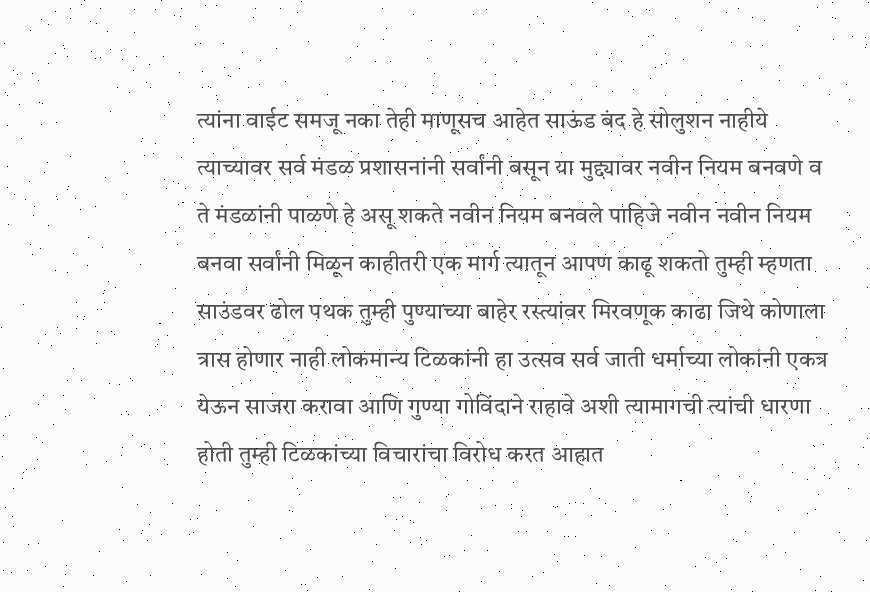त्यांना वाईट समजू नका तेही माणूसच आहेत साऊंड बंद हे सोलुशन नाहीये त्याच्यावर सर्व मंडळ प्रशासनांनी सर्वांनी बसून या मुद्द्यावर नवीन नियम बनवणे व ते मंडळांनी पाळणे हे असू शकते नवीन नियम बनवले पाहिजे नवीन नवीन नियम बनवा सर्वांनी मिळून काहीतरी एक मार्ग त्यातून आपण काढू शकतो तुम्ही म्हणता साउंडवर ढोल पथक तुम्ही पुण्याच्या बाहेर रस्त्यांवर मिरवणूक काढा जिथे कोणाला त्रास होणार नाही लोकमान्य टिळकांनी हा उत्सव सर्व जाती धर्माच्या लोकांनी एकत्र येऊन साजरा करावा आणि गुण्या गोविंदाने राहावे अशी त्यामागची त्यांची धारणा होती तुम्ही टिळकांच्या विचारांचा विरोध करत आहात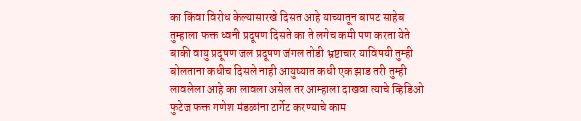का किंवा विरोध केल्यासारखे दिसत आहे याच्यातून बापट साहेब तुम्हाला फक्त ध्वनी प्रदूषण दिसते का ते लगेच कमी पण करता येते बाकी वायु प्रदूषण जल प्रदूषण जंगल तोडी भ्रष्टाचार याविषयी तुम्ही बोलताना कधीच दिसले नाही आयुष्यात कधी एक झाड तरी तुम्ही लावलेला आहे का लावला असेल तर आम्हाला दाखवा त्याचे व्हिडिओ फुटेज फक्त गणेश मंडळांना टार्गेट करण्याचे काम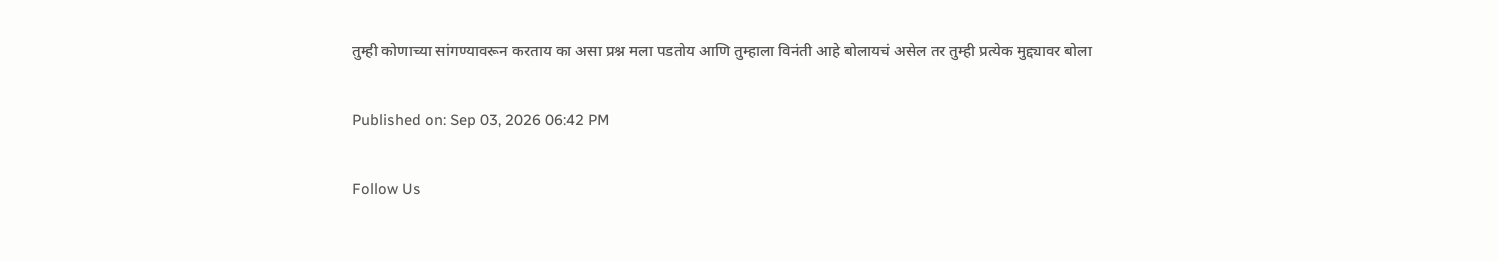तुम्ही कोणाच्या सांगण्यावरून करताय का असा प्रश्न मला पडतोय आणि तुम्हाला विनंती आहे बोलायचं असेल तर तुम्ही प्रत्येक मुद्द्यावर बोला

Published on: Sep 03, 2026 06:42 PM

Follow Us